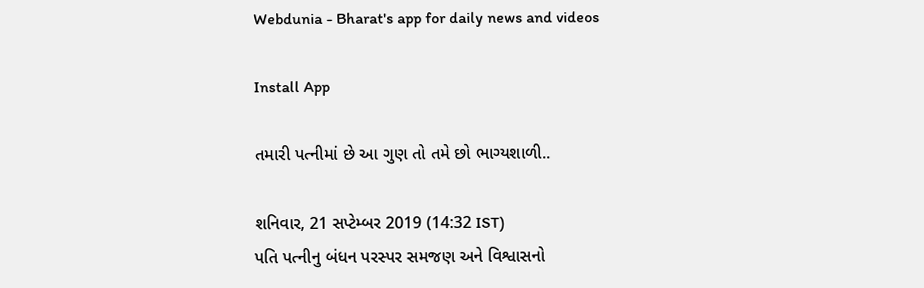Webdunia - Bharat's app for daily news and videos

Install App

તમારી પત્નીમાં છે આ ગુણ તો તમે છો ભાગ્યશાળી..

શનિવાર, 21 સપ્ટેમ્બર 2019 (14:32 IST)
પતિ પત્નીનુ બંધન પરસ્પર સમજણ અને વિશ્વાસનો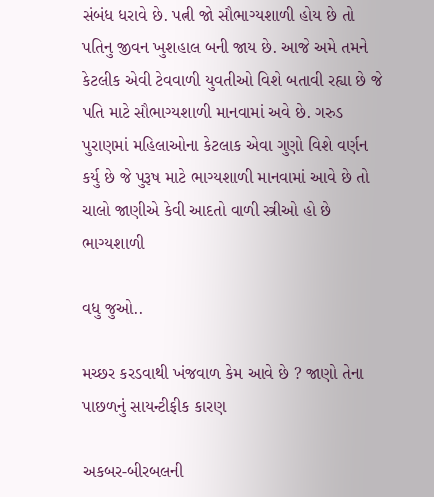સંબંધ ધરાવે છે. પત્ની જો સૌભાગ્યશાળી હોય છે તો પતિનુ જીવન ખુશહાલ બની જાય છે. આજે અમે તમને કેટલીક એવી ટેવવાળી યુવતીઓ વિશે બતાવી રહ્યા છે જે પતિ માટે સૌભાગ્યશાળી માનવામાં અવે છે. ગરુડ પુરાણમાં મહિલાઓના કેટલાક એવા ગુણો વિશે વર્ણન કર્યુ છે જે પુરૂષ માટે ભાગ્યશાળી માનવામાં આવે છે તો ચાલો જાણીએ કેવી આદતો વાળી સ્ત્રીઓ હો છે ભાગ્યશાળી

વધુ જુઓ..

મચ્છર કરડવાથી ખંજવાળ કેમ આવે છે ? જાણો તેના પાછળનું સાયન્ટીફીક કારણ

અકબર-બીરબલની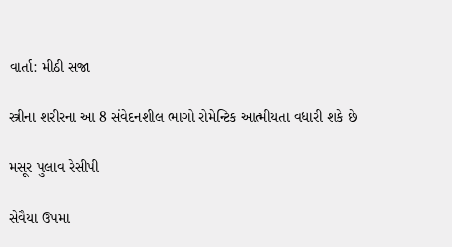વાર્તા: મીઠી સજા

સ્ત્રીના શરીરના આ 8 સંવેદનશીલ ભાગો રોમેન્ટિક આત્મીયતા વધારી શકે છે

મસૂર પુલાવ રેસીપી

સેવૈયા ઉપમા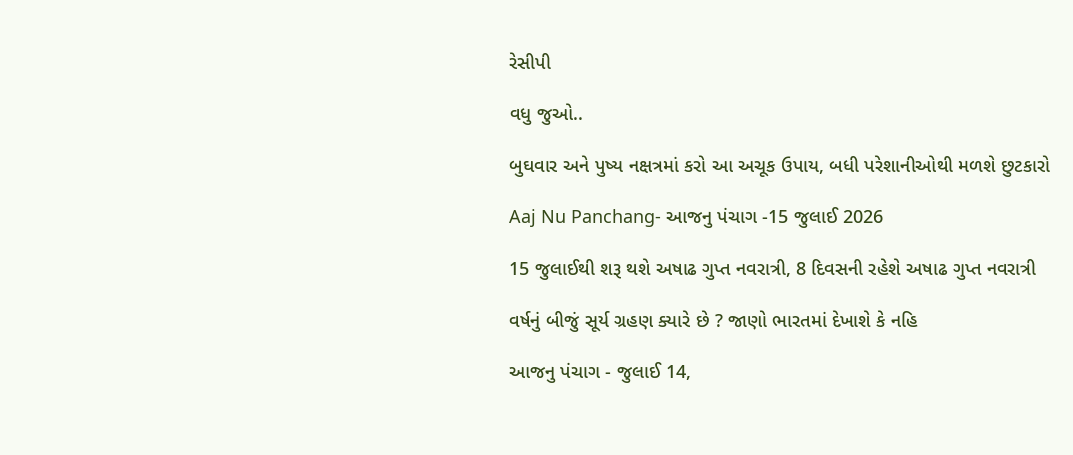રેસીપી

વધુ જુઓ..

બુઘવાર અને પુષ્ય નક્ષત્રમાં કરો આ અચૂક ઉપાય, બધી પરેશાનીઓથી મળશે છુટકારો

Aaj Nu Panchang- આજનુ પંચાગ -15 જુલાઈ 2026

15 જુલાઈથી શરૂ થશે અષાઢ ગુપ્ત નવરાત્રી, 8 દિવસની રહેશે અષાઢ ગુપ્ત નવરાત્રી

વર્ષનું બીજું સૂર્ય ગ્રહણ ક્યારે છે ? જાણો ભારતમાં દેખાશે કે નહિ

આજનુ પંચાગ - જુલાઈ 14,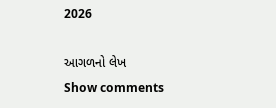2026

આગળનો લેખ
Show comments